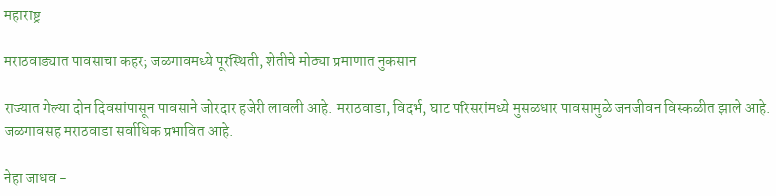महाराष्ट्र

मराठवाड्यात पावसाचा कहर; जळगावमध्ये पूरस्थिती, शेतीचे मोठ्या प्रमाणात नुकसान

राज्यात गेल्या दोन दिवसांपासून पावसाने जोरदार हजेरी लावली आहे. मराठवाडा, विदर्भ, घाट परिसरांमध्ये मुसळधार पावसामुळे जनजीवन विस्कळीत झाले आहे. जळगावसह मराठवाडा सर्वाधिक प्रभावित आहे.

नेहा जाधव -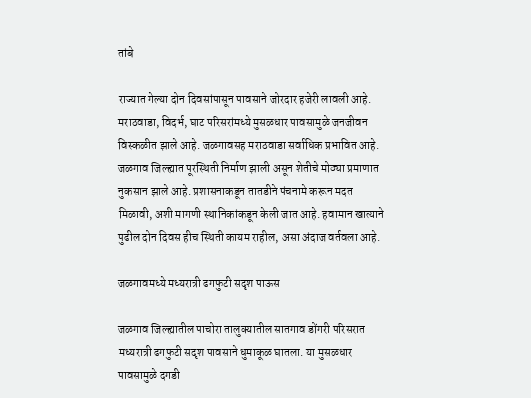तांबे

राज्यात गेल्या दोन दिवसांपासून पावसाने जोरदार हजेरी लावली आहे. मराठवाडा, विदर्भ, घाट परिसरांमध्ये मुसळधार पावसामुळे जनजीवन विस्कळीत झाले आहे. जळगावसह मराठवाडा सर्वाधिक प्रभावित आहे. जळगाव जिल्ह्यात पूरस्थिती निर्माण झाली असून शेतीचे मोठ्या प्रमाणात नुकसान झाले आहे. प्रशासनाकडून तातडीने पंचनामे करून मदत मिळावी, अशी मागणी स्थानिकांकडून केली जात आहे. हवामान खात्याने पुढील दोन दिवस हीच स्थिती कायम राहील, असा अंदाज वर्तवला आहे.

जळगावमध्ये मध्यरात्री ढगफुटी सदृश पाऊस

जळगाव जिल्ह्यातील पाचोरा तालुक्यातील सातगाव डोंगरी परिसरात मध्यरात्री ढगफुटी सदृश पावसाने धुमाकूळ घातला. या मुसळधार पावसामुळे दगडी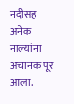नदीसह अनेक नाल्यांना अचानक पूर आला.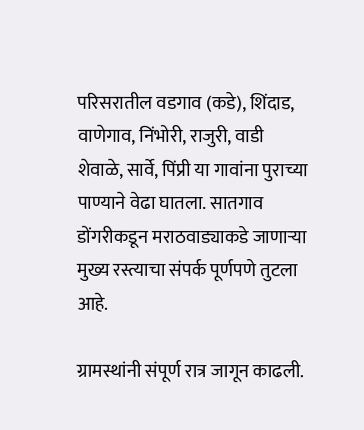परिसरातील वडगाव (कडे), शिंदाड, वाणेगाव, निंभोरी, राजुरी, वाडी शेवाळे, सार्वे, पिंप्री या गावांना पुराच्या पाण्याने वेढा घातला. सातगाव डोंगरीकडून मराठवाड्याकडे जाणाऱ्या मुख्य रस्त्याचा संपर्क पूर्णपणे तुटला आहे.

ग्रामस्थांनी संपूर्ण रात्र जागून काढली.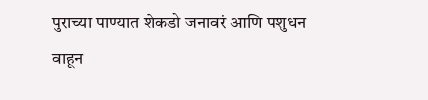पुराच्या पाण्यात शेकडो जनावरं आणि पशुधन वाहून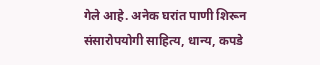गेले आहे. अनेक घरांत पाणी शिरून संसारोपयोगी साहित्य, धान्य, कपडे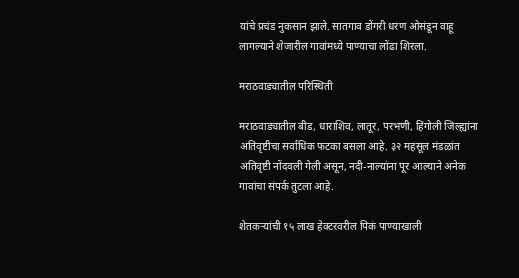यांचे प्रचंड नुकसान झाले. सातगाव डोंगरी धरण ओसंडून वाहू लागल्याने शेजारील गावांमध्ये पाण्याचा लोंढा शिरला.

मराठवाड्यातील परिस्थिती

मराठवाड्यातील बीड, धाराशिव, लातूर, परभणी, हिंगोली जिल्ह्यांना अतिवृष्टीचा सर्वाधिक फटका बसला आहे. ३२ महसूल मंडळांत अतिवृष्टी नोंदवली गेली असून, नदी-नाल्यांना पूर आल्याने अनेक गावांचा संपर्क तुटला आहे.

शेतकऱ्यांची १५ लाख हेक्टरवरील पिकं पाण्याखाली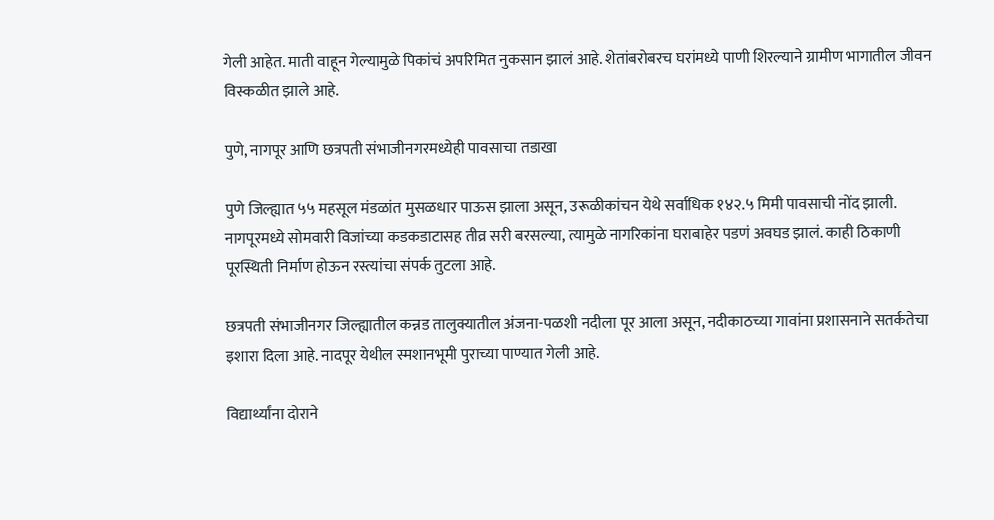गेली आहेत. माती वाहून गेल्यामुळे पिकांचं अपरिमित नुकसान झालं आहे. शेतांबरोबरच घरांमध्ये पाणी शिरल्याने ग्रामीण भागातील जीवन विस्कळीत झाले आहे.

पुणे, नागपूर आणि छत्रपती संभाजीनगरमध्येही पावसाचा तडाखा

पुणे जिल्ह्यात ५५ महसूल मंडळांत मुसळधार पाऊस झाला असून, उरूळीकांचन येथे सर्वाधिक १४२.५ मिमी पावसाची नोंद झाली. नागपूरमध्ये सोमवारी विजांच्या कडकडाटासह तीव्र सरी बरसल्या, त्यामुळे नागरिकांना घराबाहेर पडणं अवघड झालं. काही ठिकाणी पूरस्थिती निर्माण होऊन रस्त्यांचा संपर्क तुटला आहे.

छत्रपती संभाजीनगर जिल्ह्यातील कन्नड तालुक्यातील अंजना-पळशी नदीला पूर आला असून, नदीकाठच्या गावांना प्रशासनाने सतर्कतेचा इशारा दिला आहे. नादपूर येथील स्मशानभूमी पुराच्या पाण्यात गेली आहे.

विद्यार्थ्यांना दोराने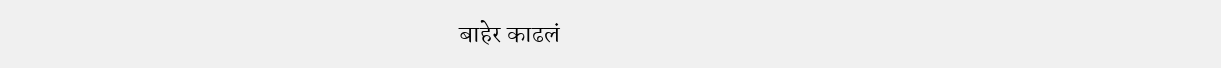बाहेर काढलं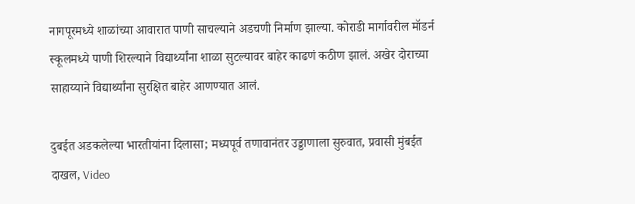नागपूरमध्ये शाळांच्या आवारात पाणी साचल्याने अडचणी निर्माण झाल्या. कोराडी मार्गावरील मॉडर्न स्कूलमध्ये पाणी शिरल्याने विद्यार्थ्यांना शाळा सुटल्यावर बाहेर काढणं कठीण झालं. अखेर दोराच्या साहाय्याने विद्यार्थ्यांना सुरक्षित बाहेर आणण्यात आलं.

दुबईत अडकलेल्या भारतीयांना दिलासा; मध्यपूर्व तणावानंतर उड्डाणाला सुरुवात, प्रवासी मुंबईत दाखल, Video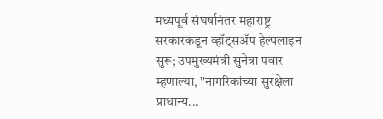मध्यपूर्व संघर्षानंतर महाराष्ट्र सरकारकडून व्हॉट्सॲप हेल्पलाइन सुरू; उपमुख्यमंत्री सुनेत्रा पवार म्हणाल्या, "नागरिकांच्या सुरक्षेला प्राधान्य...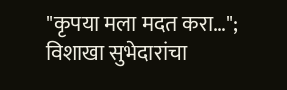"कृपया मला मदत करा…"; विशाखा सुभेदारांचा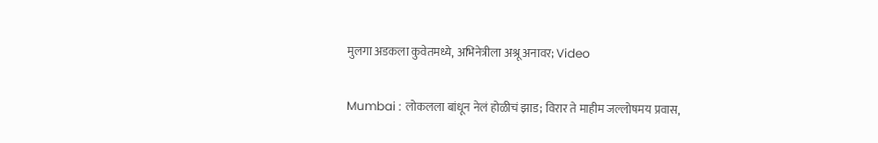मुलगा अडकला कुवेतमध्ये, अभिनेत्रीला अश्रू अनावर; Video

Mumbai : लोकलला बांधून नेलं होळीचं झाड; विरार ते माहीम जल्लोषमय प्रवास,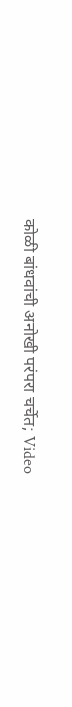कोळी बांधवांची अनोखी परंपरा चर्चेत; Video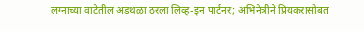लग्नाच्या वाटेतील अडथळा ठरला लिव्ह-इन पार्टनर; अभिनेत्रीने प्रियकरासोबत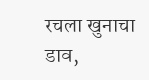रचला खुनाचा डाव,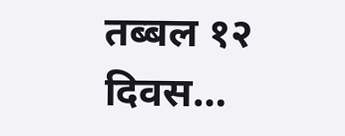तब्बल १२ दिवस…